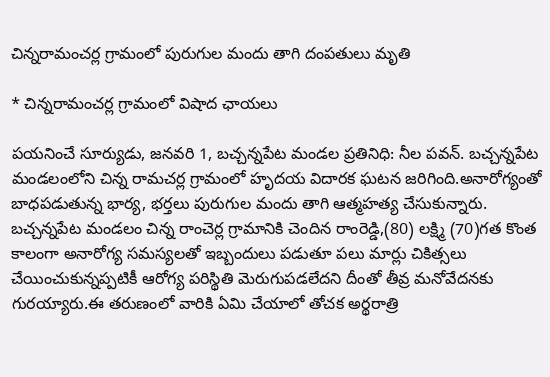చిన్నరామంచర్ల గ్రామంలో పురుగుల మందు తాగి దంపతులు మృతి

* చిన్నరామంచర్ల గ్రామంలో విషాద ఛాయలు

పయనించే సూర్యుడు, జనవరి 1, బచ్చన్నపేట మండల ప్రతినిధి: నీల పవన్. బచ్చన్నపేట మండలంలోని చిన్న రామచర్ల గ్రామంలో హృదయ విదారక ఘటన జరిగింది.అనారోగ్యంతో బాధపడుతున్న భార్య, భర్తలు పురుగుల మందు తాగి ఆత్మహత్య చేసుకున్నారు. బచ్చన్నపేట మండలం చిన్న రాంచెర్ల గ్రామానికి చెందిన రాంరెడ్డి,(80) లక్ష్మి (70)గత కొంత కాలంగా అనారోగ్య సమస్యలతో ఇబ్బందులు పడుతూ పలు మార్లు చికిత్సలు చేయించుకున్నప్పటికీ ఆరోగ్య పరిస్థితి మెరుగుపడలేదని దీంతో తీవ్ర మనోవేదనకు గురయ్యారు.ఈ తరుణంలో వారికి ఏమి చేయాలో తోచక అర్థరాత్రి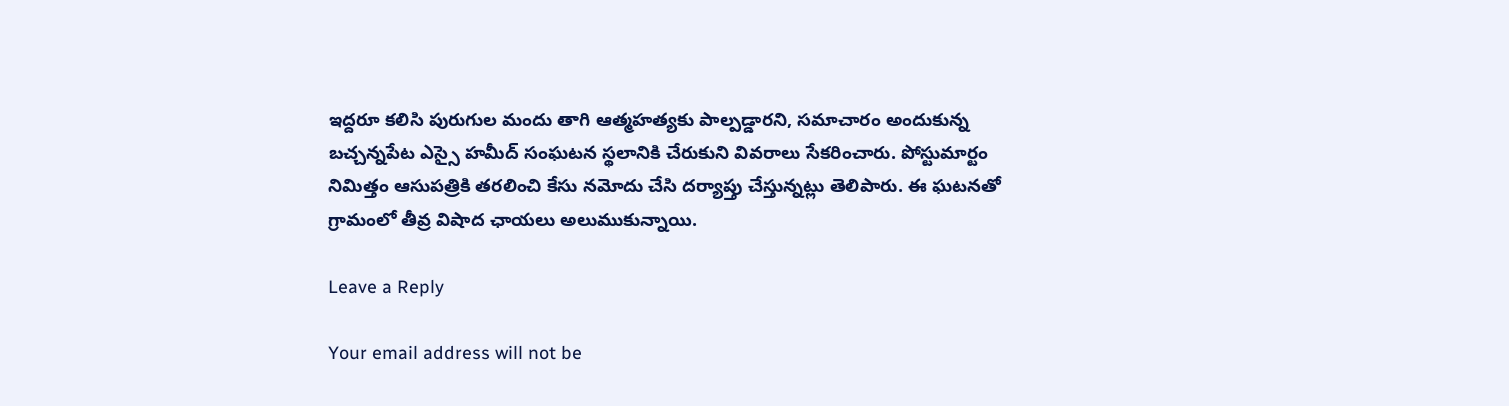ఇద్దరూ కలిసి పురుగుల మందు తాగి ఆత్మహత్యకు పాల్పడ్డారని, సమాచారం అందుకున్న బచ్చన్నపేట ఎస్సై హమీద్ సంఘటన స్థలానికి చేరుకుని వివరాలు సేకరించారు. పోస్టుమార్టం నిమిత్తం ఆసుపత్రికి తరలించి కేసు నమోదు చేసి దర్యాప్తు చేస్తున్నట్లు తెలిపారు. ఈ ఘటనతో గ్రామంలో తీవ్ర విషాద ఛాయలు అలుముకున్నాయి.

Leave a Reply

Your email address will not be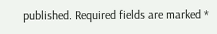published. Required fields are marked *